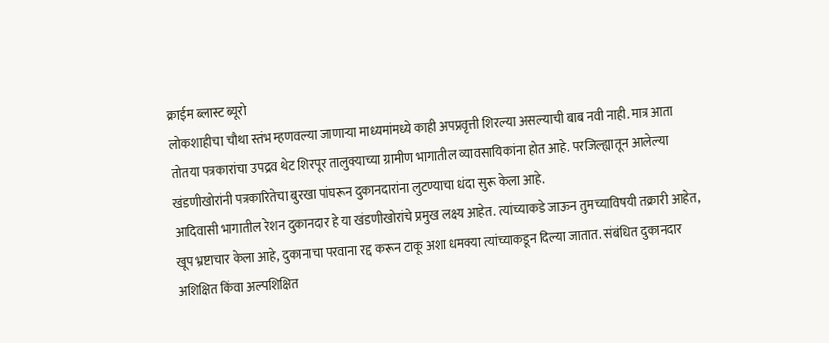क्राईम ब्लास्ट ब्यूरो
लोकशाहीचा चौथा स्तंभ म्हणवल्या जाणाऱ्या माध्यमांमध्ये काही अपप्रवृत्ती शिरल्या असल्याची बाब नवी नाही. मात्र आता तोतया पत्रकारांचा उपद्रव थेट शिरपूर तालुक्याच्या ग्रामीण भागातील व्यावसायिकांना होत आहे. परजिल्ह्यातून आलेल्या खंडणीखोरांनी पत्रकारितेचा बुरखा पांघरून दुकानदारांना लुटण्याचा धंदा सुरू केला आहे.
आदिवासी भागातील रेशन दुकानदार हे या खंडणीखोरांचे प्रमुख लक्ष्य आहेत. त्यांच्याकडे जाऊन तुमच्याविषयी तक्रारी आहेत, खूप भ्रष्टाचार केला आहे, दुकानाचा परवाना रद्द करून टाकू अशा धमक्या त्यांच्याकडून दिल्या जातात. संबंधित दुकानदार अशिक्षित किंवा अल्पशिक्षित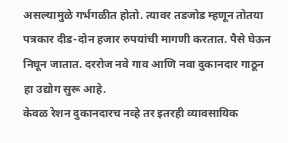असल्यामुळे गर्भगळीत होतो. त्यावर तडजोड म्हणून तोतया पत्रकार दीड-दोन हजार रुपयांची मागणी करतात. पैसे घेऊन निघून जातात. दररोज नवे गाव आणि नवा दुकानदार गाठून हा उद्योग सुरू आहे.
केवळ रेशन दुकानदारच नव्हे तर इतरही व्यावसायिक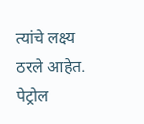त्यांचे लक्ष्य ठरले आहेत. पेट्रोल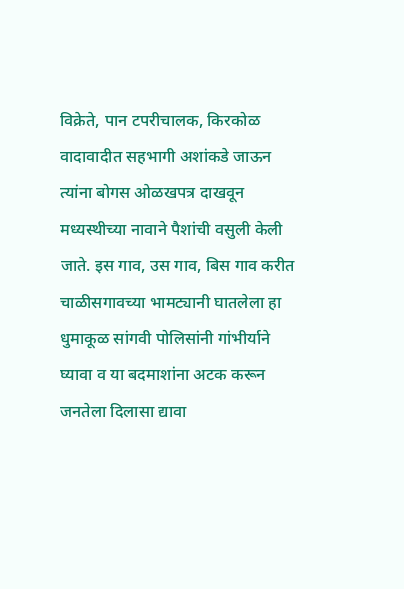विक्रेते, पान टपरीचालक, किरकोळ वादावादीत सहभागी अशांकडे जाऊन त्यांना बोगस ओळखपत्र दाखवून मध्यस्थीच्या नावाने पैशांची वसुली केली जाते. इस गाव, उस गाव, बिस गाव करीत चाळीसगावच्या भामट्यानी घातलेला हा धुमाकूळ सांगवी पोलिसांनी गांभीर्याने घ्यावा व या बदमाशांना अटक करून जनतेला दिलासा द्यावा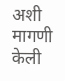अशी मागणी केली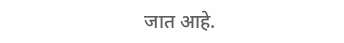जात आहे.